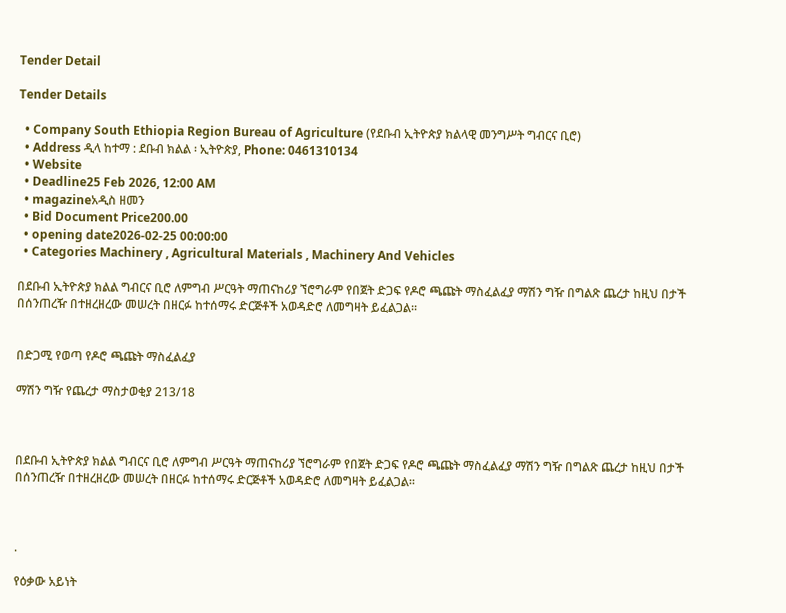Tender Detail

Tender Details

  • Company South Ethiopia Region Bureau of Agriculture (የደቡብ ኢትዮጵያ ክልላዊ መንግሥት ግብርና ቢሮ)
  • Address ዲላ ከተማ : ደቡብ ክልል ፡ ኢትዮጵያ, Phone: 0461310134
  • Website
  • Deadline25 Feb 2026, 12:00 AM
  • magazineአዲስ ዘመን
  • Bid Document Price200.00
  • opening date2026-02-25 00:00:00
  • Categories Machinery , Agricultural Materials , Machinery And Vehicles

በደቡብ ኢትዮጵያ ክልል ግብርና ቢሮ ለምግብ ሥርዓት ማጠናከሪያ ኘሮግራም የበጀት ድጋፍ የዶሮ ጫጩት ማስፈልፈያ ማሽን ግዥ በግልጽ ጨረታ ከዚህ በታች በሰንጠረዥ በተዘረዘረው መሠረት በዘርፉ ከተሰማሩ ድርጅቶች አወዳድሮ ለመግዛት ይፈልጋል።


በድጋሚ የወጣ የዶሮ ጫጩት ማስፈልፈያ

ማሽን ግዥ የጨረታ ማስታወቂያ 213/18



በደቡብ ኢትዮጵያ ክልል ግብርና ቢሮ ለምግብ ሥርዓት ማጠናከሪያ ኘሮግራም የበጀት ድጋፍ የዶሮ ጫጩት ማስፈልፈያ ማሽን ግዥ በግልጽ ጨረታ ከዚህ በታች በሰንጠረዥ በተዘረዘረው መሠረት በዘርፉ ከተሰማሩ ድርጅቶች አወዳድሮ ለመግዛት ይፈልጋል።



.

የዕቃው አይነት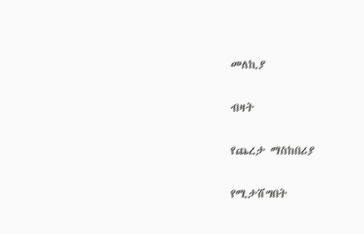መለኪያ

ብዛት

የጨረታ ማስከበሪያ

የሚታሸግበት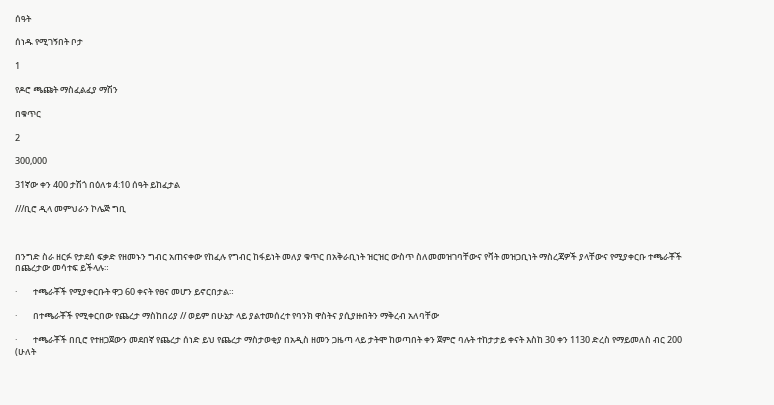ሰዓት

ሰነዱ የሚገኝበት ቦታ

1

የዶሮ ጫጩት ማስፈልፈያ ማሽን

በቁጥር

2

300,000

31ኛው ቀን 400 ታሽጎ በዕለቱ 4:10 ሰዓት ይከፈታል

///ቢሮ ዲላ መምህራን ኮሌጅ ግቢ



በንግድ ስራ ዘርፉ የታደሰ ፍቃድ የዘመኑን ግብር አጠናቀው የከፈሉ የግብር ከፋይነት መለያ ቁጥር በአቅራቢነት ዝርዝር ውስጥ ስለመመዝገባቸውና የቫት መዝጋቢነት ማስረጃዎች ያላቸውና የሚያቀርቡ ተጫራቾች በጨረታው መሳተፍ ይችላሉ።

·        ተጫራቾች የሚያቀርቡት ዋጋ 60 ቀናት የፀና መሆን ይኖርበታል።

·        በተጫራቾች የሚቀርበው የጨረታ ማስከበሪያ // ወይም በሁኔታ ላይ ያልተመሰረተ የባንክ ዋስትና ያሲያዙበትን ማቅረብ አለባቸው

·        ተጫራቾች በቢሮ የተዘጋጀውን መደበኛ የጨረታ ሰነድ ይህ የጨረታ ማስታወቂያ በአዲስ ዘመን ጋዜጣ ላይ ታትሞ ከወጣበት ቀን ጀምሮ ባሉት ተከታታይ ቀናት እስከ 30 ቀን 1130 ድረስ የማይመለስ ብር 200 (ሁለት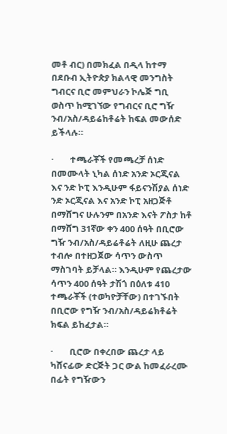መቶ ብር) በመክፈል በዲላ ከተማ በደቡብ ኢትዮጵያ ክልላዊ መንግስት ግብርና ቢሮ መምህራን ኮሌጅ ግቢ ወስጥ ከሚገኘው የግብርና ቢሮ ግዥ ንብ/አስ/ዳይሬከቶሬት ከፍል መውሰድ ይችላሉ።

·        ተጫራቾች የመጫረቻ ሰነድ በመሙላት ኒካል ሰነድ አንድ ኦርጂናል እና ንድ ኮፒ እንዲሁም ፋይናንሽያል ሰነድ ንድ ኦርጂናል እና አንድ ኮፒ አዘጋጅቶ በማሸግና ሁሉንም በአንድ እናት ፖስታ ከቶ በማሸግ 31ኛው ቀን 400 ሰዓት በቢሮው ግዥ ንብ/አስ/ዳይሬቶሬት ለዚሁ ጨረታ ተብሎ በተዘጋጀው ሳጥን ውስጥ ማስገባት ይቻላል። እንዲሁም የጨረታው ሳጥን 400 ሰዓት ታሽጎ በዕለቱ 410 ተጫራቾች (ተወካዮቻቸው) በተገኙበት በቢሮው የግዥ ንብ/አስ/ዳይሬክቶሬት ክፍል ይከፈታል።

·        ቢሮው በቀረበው ጨረታ ላይ ካሸናፊው ድርጅት ጋር ውል ከመፈራረሙ በፊት የግዥውን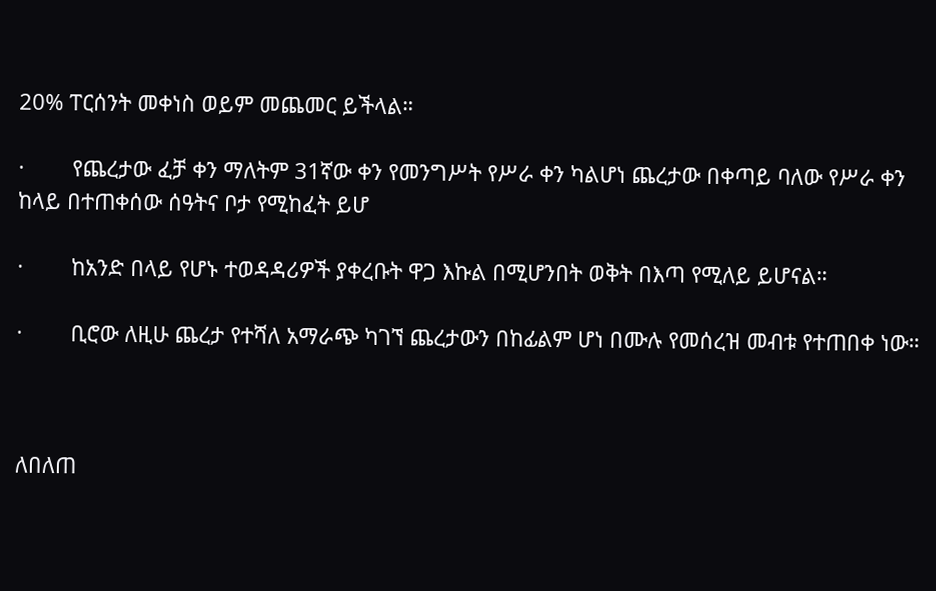20% ፐርሰንት መቀነስ ወይም መጨመር ይችላል።

·        የጨረታው ፈቻ ቀን ማለትም 31ኛው ቀን የመንግሥት የሥራ ቀን ካልሆነ ጨረታው በቀጣይ ባለው የሥራ ቀን ከላይ በተጠቀሰው ሰዓትና ቦታ የሚከፈት ይሆ

·        ከአንድ በላይ የሆኑ ተወዳዳሪዎች ያቀረቡት ዋጋ እኩል በሚሆንበት ወቅት በእጣ የሚለይ ይሆናል።

·        ቢሮው ለዚሁ ጨረታ የተሻለ አማራጭ ካገኘ ጨረታውን በከፊልም ሆነ በሙሉ የመሰረዝ መብቱ የተጠበቀ ነው።



ለበለጠ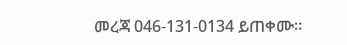መረጃ 046-131-0134 ይጠቀሙ።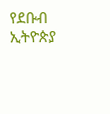የደቡብ ኢትዮጵያ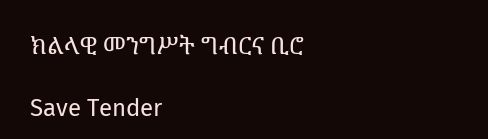ክልላዊ መንግሥት ግብርና ቢሮ

Save Tender